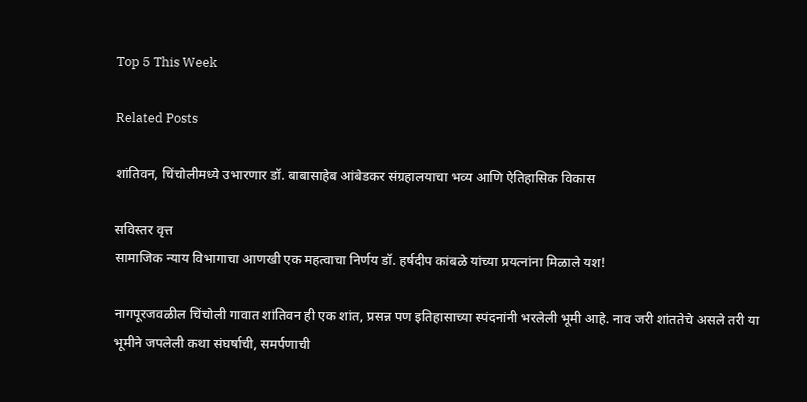Top 5 This Week

Related Posts

शांतिवन, चिंचोलीमध्ये उभारणार डॉ. बाबासाहेब आंबेडकर संग्रहालयाचा भव्य आणि ऐतिहासिक विकास

सविस्तर वृत्त
सामाजिक न्याय विभागाचा आणखी एक महत्वाचा निर्णय डॉ. हर्षदीप कांबळे यांच्या प्रयत्नांना मिळाले यश!

नागपूरजवळील चिंचोली गावात शांतिवन ही एक शांत, प्रसन्न पण इतिहासाच्या स्पंदनांनी भरलेली भूमी आहे. नाव जरी शांततेचे असले तरी या भूमीने जपलेली कथा संघर्षाची, समर्पणाची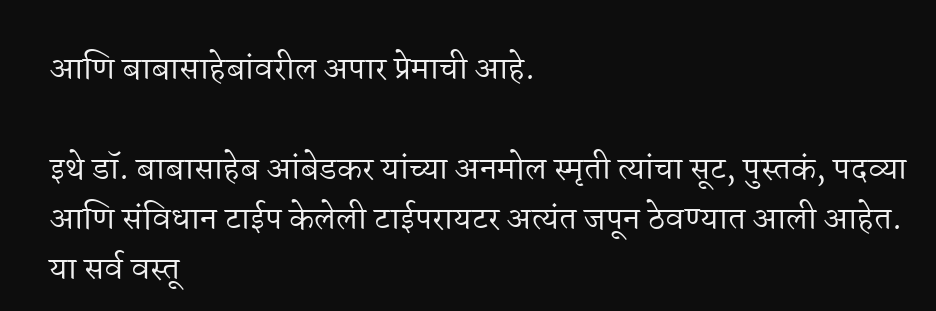आणि बाबासाहेबांवरील अपार प्रेमाची आहे.

इथे डॉ. बाबासाहेब आंबेडकर यांच्या अनमोल स्मृती त्यांचा सूट, पुस्तकं, पदव्या आणि संविधान टाईप केलेली टाईपरायटर अत्यंत जपून ठेवण्यात आली आहेत. या सर्व वस्तू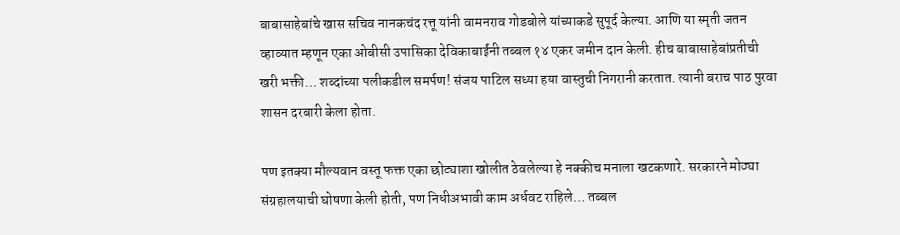बाबासाहेबांचे खास सचिव नानकचंद रत्तू यांनी वामनराव गोडबोले यांच्याकडे सुपूर्द केल्या. आणि या स्मृती जतन व्हाव्यात म्हणून एका ओबीसी उपासिका देविकाबाईंनी तब्बल १४ एकर जमीन दान केली. हीच बाबासाहेबांप्रतीची खरी भक्ती… शब्दांच्या पलीकडील समर्पण! संजय पाटिल सध्या हया वास्तुची निगरानी करतात. त्यानी बराच पाठ पुरवा शासन दरबारी केला होता.

पण इतक्या मौल्यवान वस्तू फक्त एका छोट्याशा खोलीत ठेवलेल्या हे नक्कीच मनाला खटकणारे. सरकारने मोठ्या संग्रहालयाची घोषणा केली होती, पण निधीअभावी काम अर्धवट राहिले… तब्बल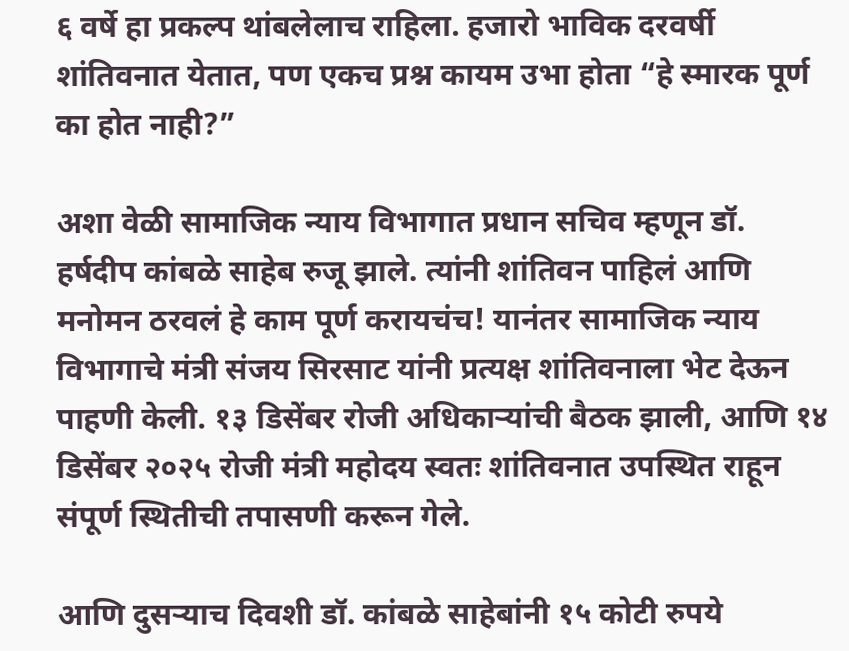६ वर्षे हा प्रकल्प थांबलेलाच राहिला. हजारो भाविक दरवर्षी शांतिवनात येतात, पण एकच प्रश्न कायम उभा होता “हे स्मारक पूर्ण का होत नाही?”

अशा वेळी सामाजिक न्याय विभागात प्रधान सचिव म्हणून डॉ. हर्षदीप कांबळे साहेब रुजू झाले. त्यांनी शांतिवन पाहिलं आणि मनोमन ठरवलं हे काम पूर्ण करायचंच! यानंतर सामाजिक न्याय विभागाचे मंत्री संजय सिरसाट यांनी प्रत्यक्ष शांतिवनाला भेट देऊन पाहणी केली. १३ डिसेंबर रोजी अधिकाऱ्यांची बैठक झाली, आणि १४ डिसेंबर २०२५ रोजी मंत्री महोदय स्वतः शांतिवनात उपस्थित राहून संपूर्ण स्थितीची तपासणी करून गेले.

आणि दुसऱ्याच दिवशी डॉ. कांबळे साहेबांनी १५ कोटी रुपये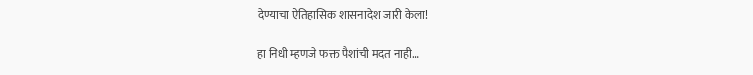देण्याचा ऐतिहासिक शासनादेश जारी केला!

हा निधी म्हणजे फक्त पैशांची मदत नाही…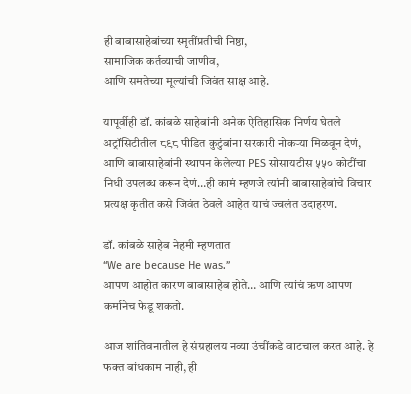ही बाबासाहेबांच्या स्मृतींप्रतीची निष्ठा,
सामाजिक कर्तव्याची जाणीव,
आणि समतेच्या मूल्यांची जिवंत साक्ष आहे.

यापूर्वीही डॉ. कांबळे साहेबांनी अनेक ऐतिहासिक निर्णय घेतले अट्रॉसिटीतील ८९८ पीडित कुटुंबांना सरकारी नोकऱ्या मिळवून देणं, आणि बाबासाहेबांनी स्थापन केलेल्या PES सोसायटीस ५५० कोटींचा निधी उपलब्ध करून देणं…ही कामं म्हणजे त्यांनी बाबासाहेबांचे विचार प्रत्यक्ष कृतीत कसे जिवंत ठेवले आहेत याचं ज्वलंत उदाहरण.

डॉ. कांबळे साहेब नेहमी म्हणतात
“We are because He was.”
आपण आहोत कारण बाबासाहेब होते… आणि त्यांचं ऋण आपण कर्मानेच फेडू शकतो.

आज शांतिवनातील हे संग्रहालय नव्या उंचींकडे वाटचाल करत आहे. हे फक्त बांधकाम नाही, ही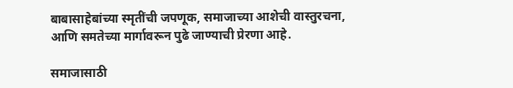बाबासाहेबांच्या स्मृतींची जपणूक, समाजाच्या आशेची वास्तुरचना, आणि समतेच्या मार्गावरून पुढे जाण्याची प्रेरणा आहे.

समाजासाठी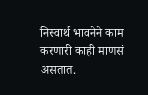निस्वार्थ भावनेने काम करणारी काही माणसं असतात.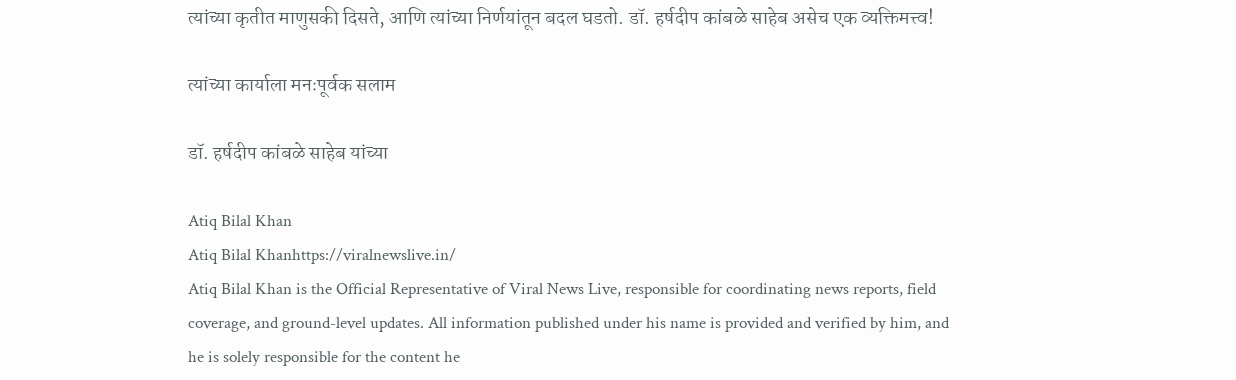त्यांच्या कृतीत माणुसकी दिसते, आणि त्यांच्या निर्णयांतून बदल घडतो. डॉ. हर्षदीप कांबळे साहेब असेच एक व्यक्तिमत्त्व!

त्यांच्या कार्याला मनःपूर्वक सलाम

डॉ. हर्षदीप कांबळे साहेब यांच्या

Atiq Bilal Khan
Atiq Bilal Khanhttps://viralnewslive.in/
Atiq Bilal Khan is the Official Representative of Viral News Live, responsible for coordinating news reports, field coverage, and ground-level updates. All information published under his name is provided and verified by him, and he is solely responsible for the content he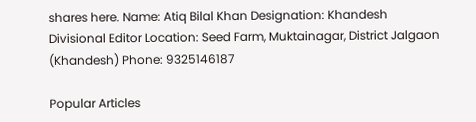shares here. Name: Atiq Bilal Khan Designation: Khandesh Divisional Editor Location: Seed Farm, Muktainagar, District Jalgaon (Khandesh) Phone: 9325146187

Popular Articles